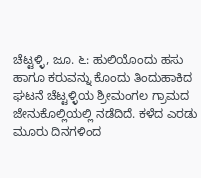ಚೆಟ್ಟಳ್ಳಿ, ಜೂ. ೬: ಹುಲಿಯೊಂದು ಹಸು ಹಾಗೂ ಕರುವನ್ನು ಕೊಂದು ತಿಂದುಹಾಕಿದ ಘಟನೆ ಚೆಟ್ಟಳ್ಳಿಯ ಶ್ರೀಮಂಗಲ ಗ್ರಾಮದ ಜೇನುಕೊಲ್ಲಿಯಲ್ಲಿ ನಡೆದಿದೆ. ಕಳೆದ ಎರಡು ಮೂರು ದಿನಗಳಿಂದ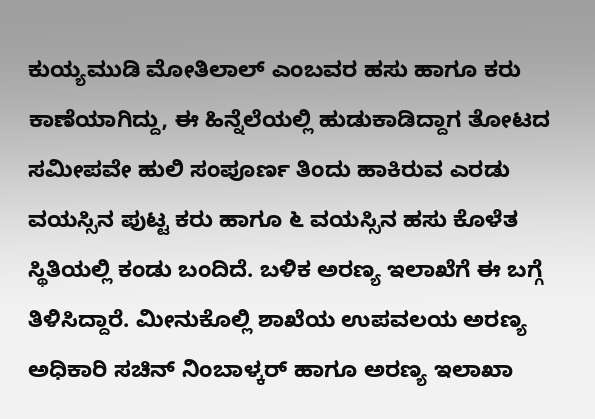ಕುಯ್ಯಮುಡಿ ಮೋತಿಲಾಲ್ ಎಂಬವರ ಹಸು ಹಾಗೂ ಕರು ಕಾಣೆಯಾಗಿದ್ದು, ಈ ಹಿನ್ನೆಲೆಯಲ್ಲಿ ಹುಡುಕಾಡಿದ್ದಾಗ ತೋಟದ ಸಮೀಪವೇ ಹುಲಿ ಸಂಪೂರ್ಣ ತಿಂದು ಹಾಕಿರುವ ಎರಡು ವಯಸ್ಸಿನ ಪುಟ್ಟ ಕರು ಹಾಗೂ ೬ ವಯಸ್ಸಿನ ಹಸು ಕೊಳೆತ ಸ್ಥಿತಿಯಲ್ಲಿ ಕಂಡು ಬಂದಿದೆ. ಬಳಿಕ ಅರಣ್ಯ ಇಲಾಖೆಗೆ ಈ ಬಗ್ಗೆ ತಿಳಿಸಿದ್ದಾರೆ. ಮೀನುಕೊಲ್ಲಿ ಶಾಖೆಯ ಉಪವಲಯ ಅರಣ್ಯ ಅಧಿಕಾರಿ ಸಚಿನ್ ನಿಂಬಾಳ್ಕರ್ ಹಾಗೂ ಅರಣ್ಯ ಇಲಾಖಾ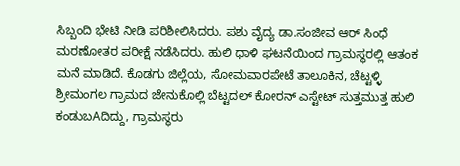ಸಿಬ್ಬಂದಿ ಭೇಟಿ ನೀಡಿ ಪರಿಶೀಲಿಸಿದರು. ಪಶು ವೈದ್ಯ ಡಾ.ಸಂಜೀವ ಆರ್ ಸಿಂಧೆ ಮರಣೋತರ ಪರೀಕ್ಷೆ ನಡೆಸಿದರು. ಹುಲಿ ಧಾಳಿ ಘಟನೆಯಿಂದ ಗ್ರಾಮಸ್ಥರಲ್ಲಿ ಆತಂಕ ಮನೆ ಮಾಡಿದೆ. ಕೊಡಗು ಜಿಲ್ಲೆಯ, ಸೋಮವಾರಪೇಟೆ ತಾಲೂಕಿನ, ಚೆಟ್ಟಳ್ಳಿ ಶ್ರೀಮಂಗಲ ಗ್ರಾಮದ ಜೇನುಕೊಲ್ಲಿ ಬೆಟ್ಟದಲ್ ಕೋರನ್ ಎಸ್ಟೇಟ್ ಸುತ್ತಮುತ್ತ ಹುಲಿ ಕಂಡುಬAದಿದ್ದು, ಗ್ರಾಮಸ್ಥರು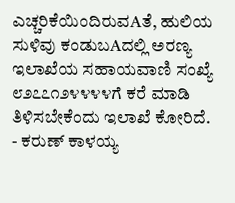ಎಚ್ಚರಿಕೆಯಿಂದಿರುವAತೆ, ಹುಲಿಯ ಸುಳಿವು ಕಂಡುಬAದಲ್ಲಿ ಅರಣ್ಯ ಇಲಾಖೆಯ ಸಹಾಯವಾಣಿ ಸಂಖ್ಯೆ ೮೨೭೭೧೨೪೪೪೪ಗೆ ಕರೆ ಮಾಡಿ ತಿಳಿಸಬೇಕೆಂದು ಇಲಾಖೆ ಕೋರಿದೆ.
- ಕರುಣ್ ಕಾಳಯ್ಯ